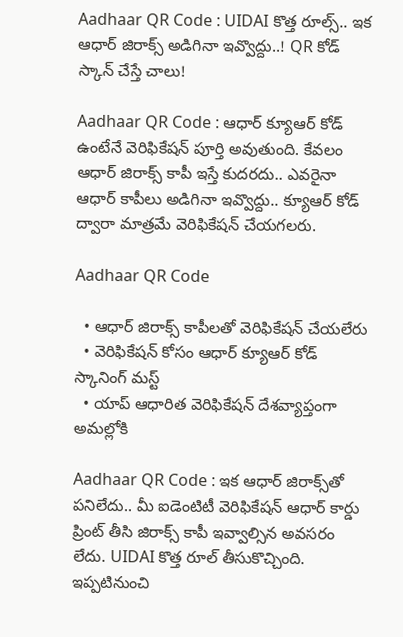Aadhaar QR Code : UIDAI కొత్త రూల్స్.. ఇక ఆధార్ జిరాక్స్ అడిగినా ఇవ్వొద్దు..! QR కోడ్ స్కాన్ చేస్తే చాలు!

Aadhaar QR Code : ఆధార్ క్యూఆర్ కోడ్ ఉంటేనే వెరిఫికేషన్ పూర్తి అవుతుంది. కేవలం ఆధార్ జిరాక్స్ కాపీ ఇస్తే కుదరదు.. ఎవరైనా ఆధార్ కాపీలు అడిగినా ఇవ్వొద్దు.. క్యూఆర్ కోడ్ ద్వారా మాత్రమే వెరిఫికేషన్ చేయగలరు.

Aadhaar QR Code

  • ఆధార్ జిరాక్స్ కాపీలతో వెరిఫికేషన్ చేయలేరు
  • వెరిఫికేషన్ కోసం ఆధార్ క్యూఆర్ కోడ్ స్కానింగ్ మస్ట్
  • యాప్ ఆధారిత వెరిఫికేషన్ దేశవ్యాప్తంగా అమల్లోకి

Aadhaar QR Code : ఇక ఆధార్ జిరాక్స్‌తో పనిలేదు.. మీ ఐడెంటిటీ వెరిఫికేషన్ ఆధార్ కార్డు ప్రింట్ తీసి జిరాక్స్ కాపీ ఇవ్వాల్సిన అవసరం లేదు. UIDAI కొత్త రూల్ తీసుకొచ్చింది. ఇప్పటినుంచి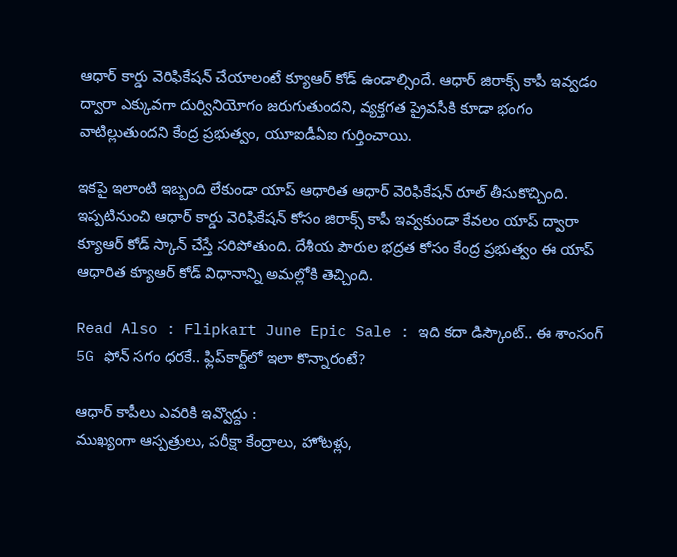ఆధార్ కార్డు వెరిఫికేషన్ చేయాలంటే క్యూఆర్ కోడ్ ఉండాల్సిందే. ఆధార్ జిరాక్స్ కాపీ ఇవ్వడం ద్వారా ఎక్కువగా దుర్వినియోగం జరుగుతుందని, వ్యక్తగత ప్రైవసీకి కూడా భంగం వాటిల్లుతుందని కేంద్ర ప్రభుత్వం, యూఐడీఏఐ గుర్తించాయి.

ఇకపై ఇలాంటి ఇబ్బంది లేకుండా యాప్ ఆధారిత ఆధార్ వెరిఫికేషన్ రూల్ తీసుకొచ్చింది. ఇప్పటినుంచి ఆధార్ కార్డు వెరిఫికేషన్ కోసం జిరాక్స్ కాపీ ఇవ్వకుండా కేవలం యాప్ ద్వారా క్యూఆర్ కోడ్ స్కాన్ చేస్తే సరిపోతుంది. దేశీయ పౌరుల భద్రత కోసం కేంద్ర ప్రభుత్వం ఈ యాప్ ఆధారిత క్యూఆర్ కోడ్ విధానాన్ని అమల్లోకి తెచ్చింది.

Read Also : Flipkart June Epic Sale : ఇది కదా డిస్కౌంట్.. ఈ శాంసంగ్ 5G ఫోన్ సగం ధరకే.. ఫ్లిప్‌కార్ట్‌‌లో ఇలా కొన్నారంటే?

ఆధార్ కాపీలు ఎవరికి ఇవ్వొద్దు :
ముఖ్యంగా ఆస్పత్రులు, పరీక్షా కేంద్రాలు, హోటళ్లు,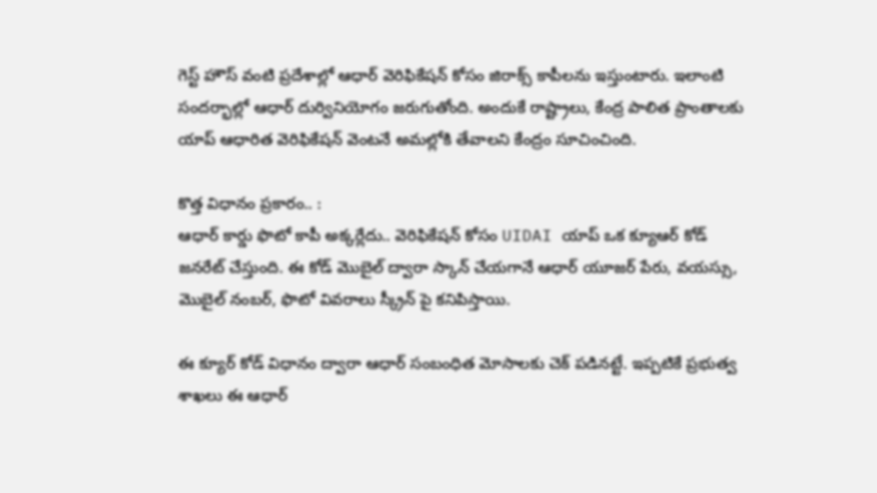గెస్ట్ హౌస్ వంటి ప్రదేశాల్లో ఆధార్ వెరిఫికేషన్ కోసం జిరాక్స్ కాపీలను ఇస్తుంటారు. ఇలాంటి సందర్భాల్లో ఆధార్ దుర్వినియోగం జరుగుతోంది. అందుకే రాష్ట్రాలు, కేంద్ర పాలిత ప్రాంతాలకు యాప్ ఆధారిత వెరిఫికేషన్ వెంటనే అమల్లోకి తేవాలని కేంద్రం సూచించింది.

కొత్త విధానం ప్రకారం.. :
ఆధార్ కార్డు ఫొటో కాపీ అక్కర్లేదు.. వెరిఫికేషన్ కోసం UIDAI యాప్ ఒక క్యూఆర్ కోడ్ జనరేట్ చేస్తుంది. ఈ కోడ్ మొబైల్ ద్వారా స్కాన్ చేయగానే ఆధార్ యూజర్ పేరు, వయస్సు, మొబైల్ నంబర్, ఫొటో వివరాలు స్క్రీన్ పై కనిపిస్తాయి.

ఈ క్యూర్ కోడ్ విధానం ద్వారా ఆధార్ సంబంధిత మోసాలకు చెక్ పడినట్టే. ఇప్పటికే ప్రభుత్వ శాఖలు ఈ ఆధార్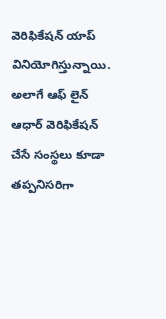వెరిఫికేషన్ యాప్ వినియోగిస్తున్నాయి. అలాగే ఆఫ్ లైన్ ఆధార్ వెరిఫికేషన్ చేసే సంస్థలు కూడా తప్పనిసరిగా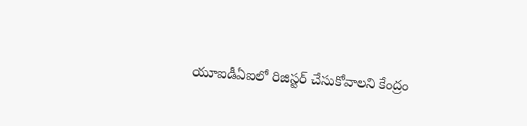యూఐడీఏఐలో రిజిస్టర్ చేసుకోవాలని కేంద్రం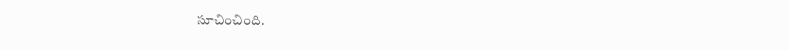సూచించింది.